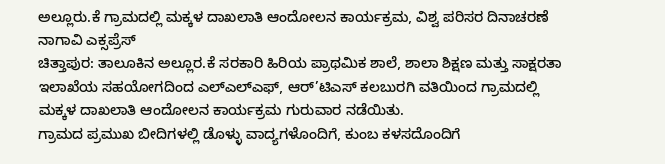ಅಲ್ಲೂರು.ಕೆ ಗ್ರಾಮದಲ್ಲಿ ಮಕ್ಕಳ ದಾಖಲಾತಿ ಆಂದೋಲನ ಕಾರ್ಯಕ್ರಮ, ವಿಶ್ವ ಪರಿಸರ ದಿನಾಚರಣೆ
ನಾಗಾವಿ ಎಕ್ಸಪ್ರೆಸ್
ಚಿತ್ತಾಪುರ: ತಾಲೂಕಿನ ಅಲ್ಲೂರ.ಕೆ ಸರಕಾರಿ ಹಿರಿಯ ಪ್ರಾಥಮಿಕ ಶಾಲೆ, ಶಾಲಾ ಶಿಕ್ಷಣ ಮತ್ತು ಸಾಕ್ಷರತಾ ಇಲಾಖೆಯ ಸಹಯೋಗದಿಂದ ಎಲ್ಎಲ್ಎಫ್, ಆರ್’ಟಿಎಸ್ ಕಲಬುರಗಿ ವತಿಯಿಂದ ಗ್ರಾಮದಲ್ಲಿ ಮಕ್ಕಳ ದಾಖಲಾತಿ ಆಂದೋಲನ ಕಾರ್ಯಕ್ರಮ ಗುರುವಾರ ನಡೆಯಿತು.
ಗ್ರಾಮದ ಪ್ರಮುಖ ಬೀದಿಗಳಲ್ಲಿ ಡೊಳ್ಳು ವಾದ್ಯಗಳೊಂದಿಗೆ, ಕುಂಬ ಕಳಸದೊಂದಿಗೆ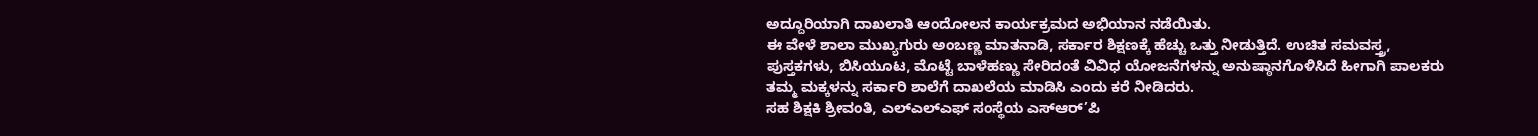ಅದ್ದೂರಿಯಾಗಿ ದಾಖಲಾತಿ ಆಂದೋಲನ ಕಾರ್ಯಕ್ರಮದ ಅಭಿಯಾನ ನಡೆಯಿತು.
ಈ ವೇಳೆ ಶಾಲಾ ಮುಖ್ಯಗುರು ಅಂಬಣ್ಣ ಮಾತನಾಡಿ, ಸರ್ಕಾರ ಶಿಕ್ಷಣಕ್ಕೆ ಹೆಚ್ಚು ಒತ್ತು ನೀಡುತ್ತಿದೆ. ಉಚಿತ ಸಮವಸ್ತ್ರ, ಪುಸ್ತಕಗಳು, ಬಿಸಿಯೂಟ, ಮೊಟ್ಟೆ ಬಾಳೆಹಣ್ಣು ಸೇರಿದಂತೆ ವಿವಿಧ ಯೋಜನೆಗಳನ್ನು ಅನುಷ್ಠಾನಗೊಳಿಸಿದೆ ಹೀಗಾಗಿ ಪಾಲಕರು ತಮ್ಮ ಮಕ್ಕಳನ್ನು ಸರ್ಕಾರಿ ಶಾಲೆಗೆ ದಾಖಲೆಯ ಮಾಡಿಸಿ ಎಂದು ಕರೆ ನೀಡಿದರು.
ಸಹ ಶಿಕ್ಷಕಿ ಶ್ರೀವಂತಿ, ಎಲ್ಎಲ್ಎಫ್ ಸಂಸ್ಥೆಯ ಎಸ್ಆರ್’ಪಿ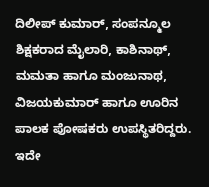ದಿಲೀಪ್ ಕುಮಾರ್, ಸಂಪನ್ಮೂಲ ಶಿಕ್ಷಕರಾದ ಮೈಲಾರಿ, ಕಾಶಿನಾಥ್, ಮಮತಾ ಹಾಗೂ ಮಂಜುನಾಥ, ವಿಜಯಕುಮಾರ್ ಹಾಗೂ ಊರಿನ ಪಾಲಕ ಪೋಷಕರು ಉಪಸ್ಥಿತರಿದ್ದರು. ಇದೇ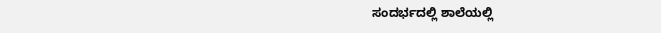ಸಂದರ್ಭದಲ್ಲಿ ಶಾಲೆಯಲ್ಲಿ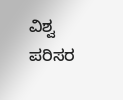ವಿಶ್ವ ಪರಿಸರ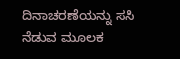ದಿನಾಚರಣೆಯನ್ನು ಸಸಿ ನೆಡುವ ಮೂಲಕ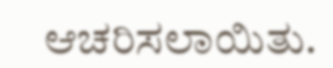ಆಚರಿಸಲಾಯಿತು.